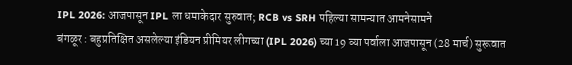IPL 2026: आजपासून IPL ला धमाकेदार सुरुवात; RCB vs SRH पहिल्या सामन्यात आमनेसामने
बंगळूर : बहुप्रतिक्षित असलेल्या इंडियन प्रीमियर लीगच्या (IPL 2026) च्या 19 व्या पर्वाला आजपासून (28 मार्च) सुरूवात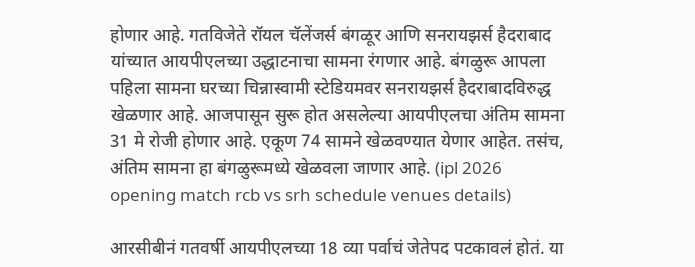होणार आहे. गतविजेते रॉयल चॅलेंजर्स बंगळूर आणि सनरायझर्स हैदराबाद यांच्यात आयपीएलच्या उद्धाटनाचा सामना रंगणार आहे. बंगळुरू आपला पहिला सामना घरच्या चिन्नास्वामी स्टेडियमवर सनरायझर्स हैदराबादविरुद्ध खेळणार आहे. आजपासून सुरू होत असलेल्या आयपीएलचा अंतिम सामना 31 मे रोजी होणार आहे. एकूण 74 सामने खेळवण्यात येणार आहेत. तसंच, अंतिम सामना हा बंगळुरूमध्ये खेळवला जाणार आहे. (ipl 2026 opening match rcb vs srh schedule venues details)

आरसीबीनं गतवर्षी आयपीएलच्या 18 व्या पर्वाचं जेतेपद पटकावलं होतं. या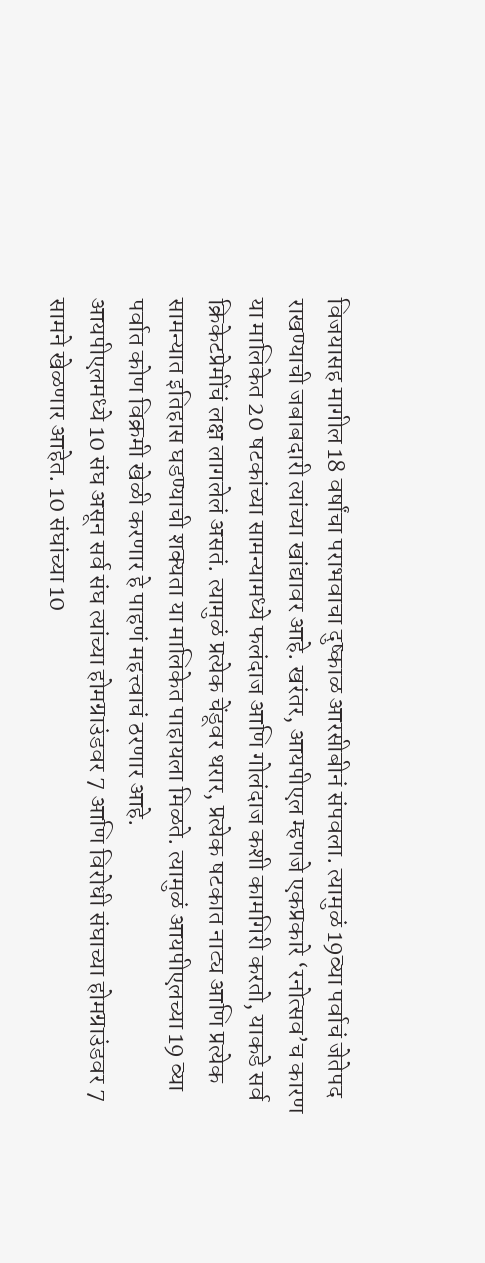विजयासह मागील 18 वर्षांचा पराभवाचा दुष्काळ आरसीबीनं संपवला. त्यामुळं 19व्या पर्वाचं जेतेपद राखण्याची जबाबदारी त्यांच्या खांद्यावर आहे. खरंतर, आयपीएल म्हणजे एकप्रकारे ‘रनोत्सव’च कारण या मालिकेत 20 षटकांच्या सामन्यामध्ये फलंदाज आणि गोलंदाज कशी कामगिरी करतो, याकडे सर्व क्रिकेटप्रेमींचं लक्ष लागलेलं असतं. त्यामुळं प्रत्येक चेंडूवर थरार, प्रत्येक षटकात नाट्य आणि प्रत्येक सामन्यात इतिहास घडण्याची शक्यता या मालिकेत पाहायला मिळते. त्यामुळं आयपीएलच्या 19 व्या पर्वात कोण विक्रमी खेळी करणार हे पाहणं महत्त्वाचं ठरणार आहे.
आयपीएलमध्ये 10 संघ असून सर्व संघ त्यांच्या होमग्राउंडवर 7 आणि विरोधी संघाच्या होमग्राउंडवर 7 सामने खेळणार आहेत. 10 संघांच्या 10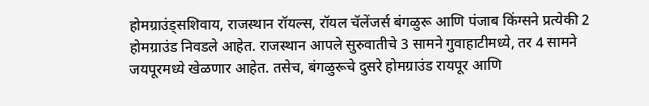होमग्राउंड्सशिवाय, राजस्थान रॉयल्स, रॉयल चॅलेंजर्स बंगळुरू आणि पंजाब किंग्सने प्रत्येकी 2 होमग्राउंड निवडले आहेत. राजस्थान आपले सुरुवातीचे 3 सामने गुवाहाटीमध्ये, तर 4 सामने जयपूरमध्ये खेळणार आहेत. तसेच, बंगळुरूचे दुसरे होमग्राउंड रायपूर आणि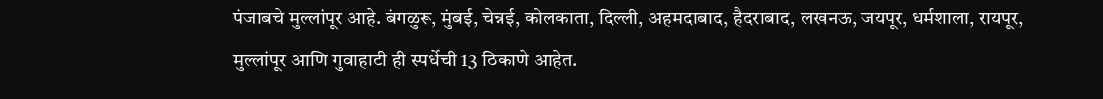पंजाबचे मुल्लांपूर आहे. बंगळुरू, मुंबई, चेन्नई, कोलकाता, दिल्ली, अहमदाबाद, हैदराबाद, लखनऊ, जयपूर, धर्मशाला, रायपूर, मुल्लांपूर आणि गुवाहाटी ही स्पर्धेची 13 ठिकाणे आहेत.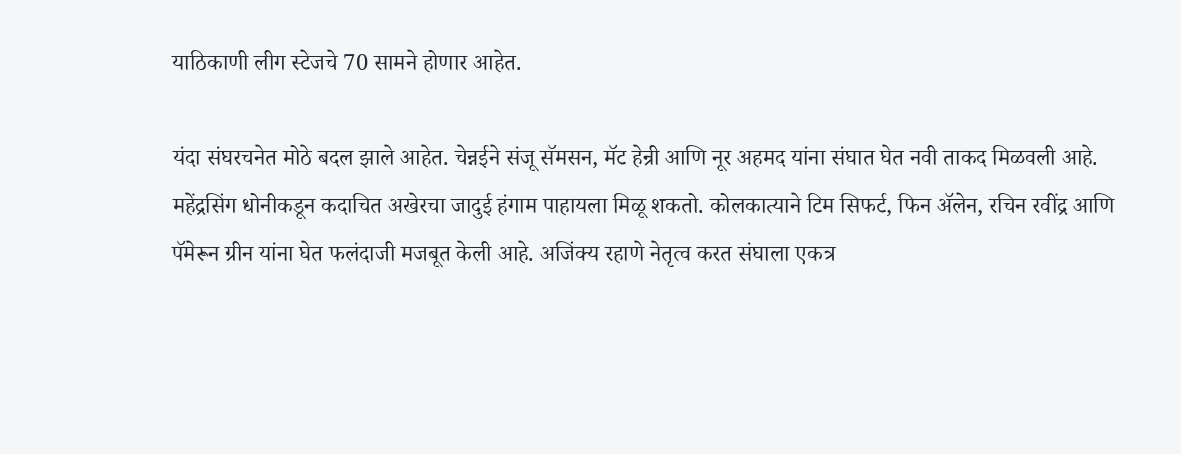याठिकाणी लीग स्टेजचे 70 सामने होणार आहेत.

यंदा संघरचनेत मोठे बदल झाले आहेत. चेन्नईने संजू सॅमसन, मॅट हेन्री आणि नूर अहमद यांना संघात घेत नवी ताकद मिळवली आहे. महेंद्रसिंग धोनीकडून कदाचित अखेरचा जादुई हंगाम पाहायला मिळू शकतो. कोलकात्याने टिम सिफर्ट, फिन ॲलेन, रचिन रवींद्र आणि पॅमेरून ग्रीन यांना घेत फलंदाजी मजबूत केली आहे. अजिंक्य रहाणे नेतृत्व करत संघाला एकत्र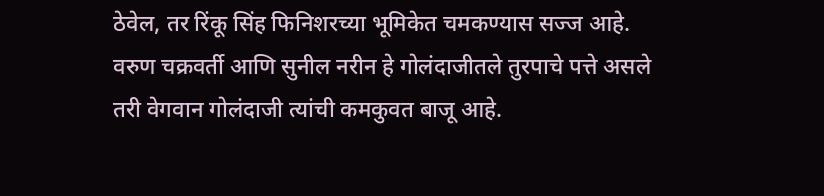ठेवेल, तर रिंकू सिंह फिनिशरच्या भूमिकेत चमकण्यास सज्ज आहे. वरुण चक्रवर्ती आणि सुनील नरीन हे गोलंदाजीतले तुरपाचे पत्ते असले तरी वेगवान गोलंदाजी त्यांची कमकुवत बाजू आहे.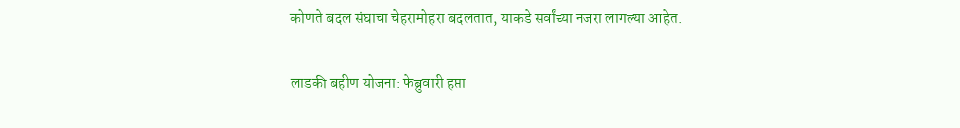कोणते बदल संघाचा चेहरामोहरा बदलतात, याकडे सर्वांच्या नजरा लागल्या आहेत.

लाडकी बहीण योजना: फेब्रुवारी हप्ता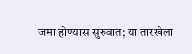जमा होण्यास सुरुवात; या तारखेला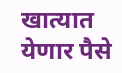खात्यात येणार पैसे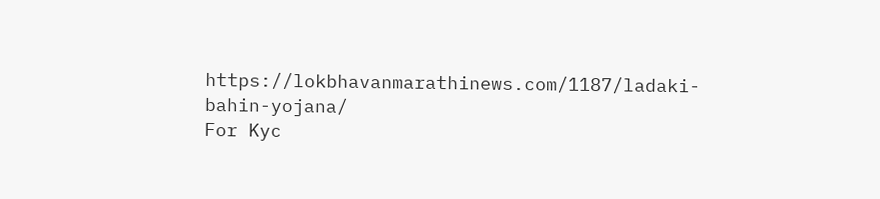https://lokbhavanmarathinews.com/1187/ladaki-bahin-yojana/
For Kyc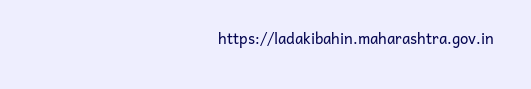https://ladakibahin.maharashtra.gov.in